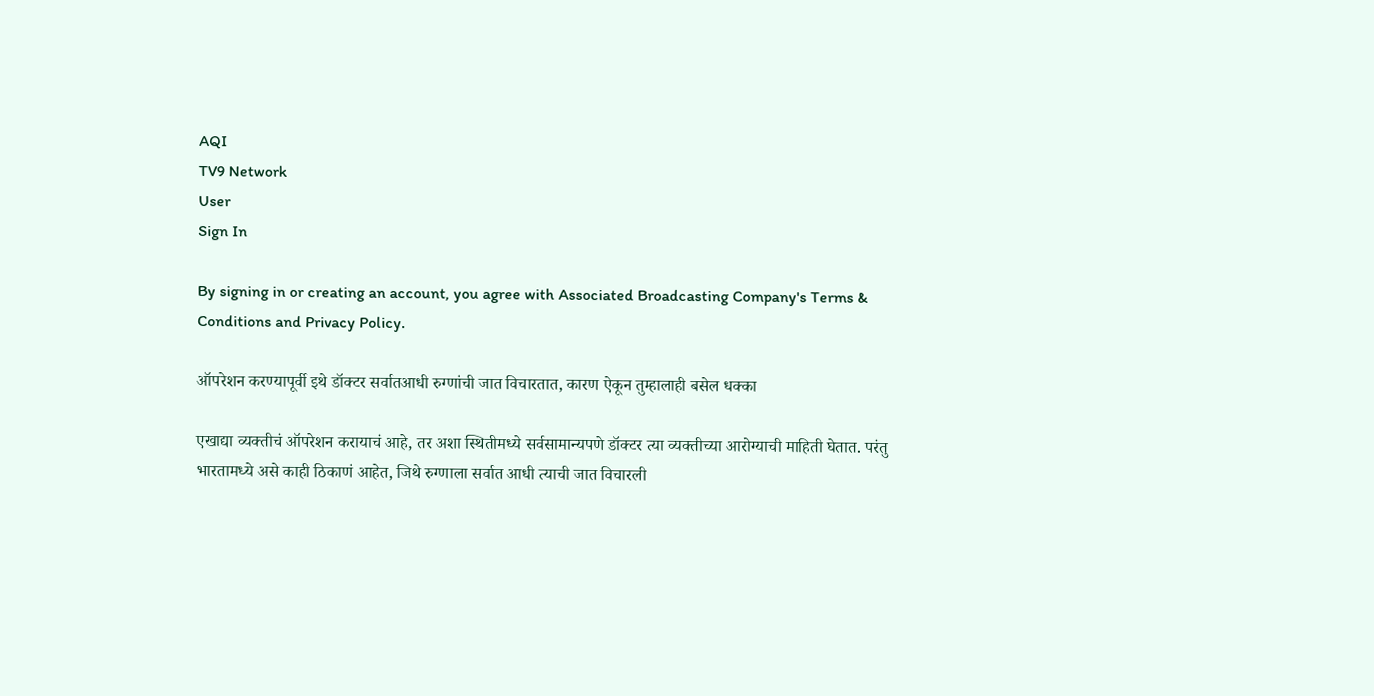AQI
TV9 Network
User
Sign In

By signing in or creating an account, you agree with Associated Broadcasting Company's Terms & Conditions and Privacy Policy.

ऑपरेशन करण्यापूर्वी इथे डॉक्टर सर्वातआधी रुग्णांची जात विचारतात, कारण ऐकून तुम्हालाही बसेल धक्का

एखाद्या व्यक्तीचं ऑपरेशन करायाचं आहे, तर अशा स्थितीमध्ये सर्वसामान्यपणे डॉक्टर त्या व्यक्तीच्या आरोग्याची माहिती घेतात. परंतु भारतामध्ये असे काही ठिकाणं आहेत, जिथे रुग्णाला सर्वात आधी त्याची जात विचारली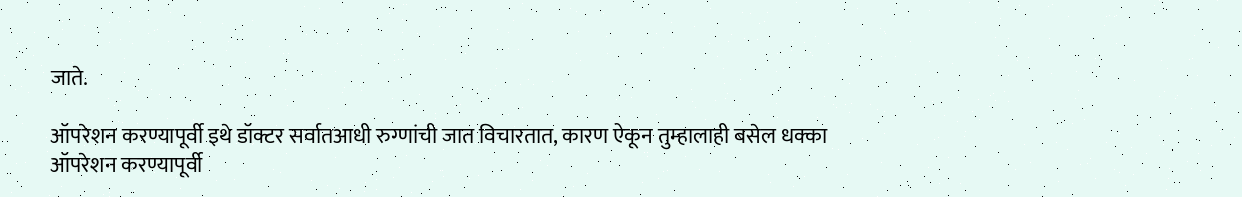जाते.

ऑपरेशन करण्यापूर्वी इथे डॉक्टर सर्वातआधी रुग्णांची जात विचारतात, कारण ऐकून तुम्हालाही बसेल धक्का
ऑपरेशन करण्यापूर्वी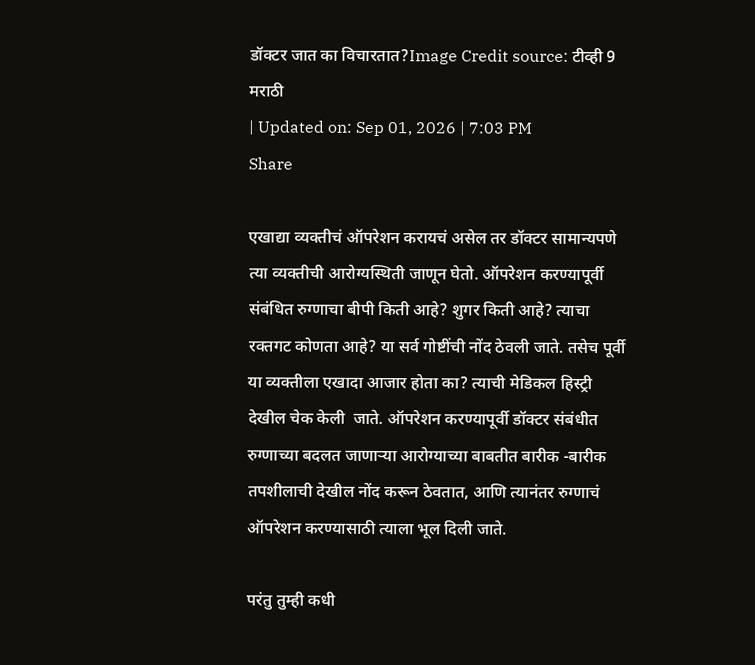डॉक्टर जात का विचारतात?Image Credit source: टीव्ही 9 मराठी
| Updated on: Sep 01, 2026 | 7:03 PM
Share

एखाद्या व्यक्तीचं ऑपरेशन करायचं असेल तर डॉक्टर सामान्यपणे त्या व्यक्तीची आरोग्यस्थिती जाणून घेतो. ऑपरेशन करण्यापूर्वी संबंधित रुग्णाचा बीपी किती आहे? शुगर किती आहे? त्याचा रक्तगट कोणता आहे? या सर्व गोष्टींची नोंद ठेवली जाते. तसेच पूर्वी या व्यक्तीला एखादा आजार होता का? त्याची मेडिकल हिस्ट्री देखील चेक केली  जाते. ऑपरेशन करण्यापूर्वी डॉक्टर संबंधीत रुग्णाच्या बदलत जाणाऱ्या आरोग्याच्या बाबतीत बारीक -बारीक तपशीलाची देखील नोंद करून ठेवतात, आणि त्यानंतर रुग्णाचं ऑपरेशन करण्यासाठी त्याला भूल दिली जाते.

परंतु तुम्ही कधी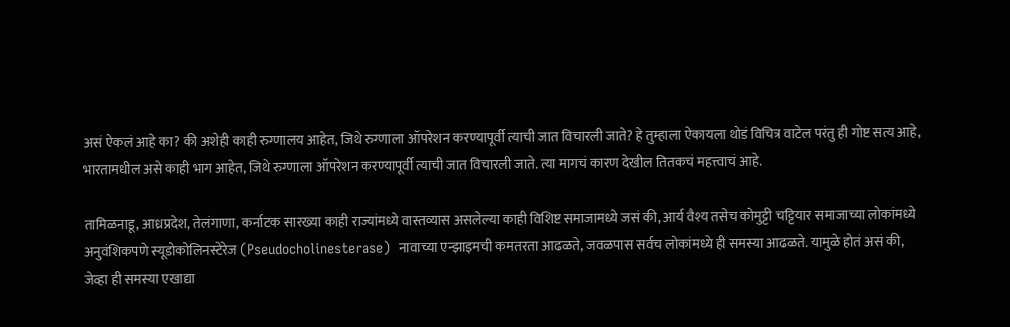असं ऐकलं आहे का? की अशेही काही रुग्णालय आहेत, जिथे रुग्णाला ऑपरेशन करण्यापूर्वी त्याची जात विचारली जाते? हे तुम्हाला ऐकायला थोडं विचित्र वाटेल परंतु ही गोष्ट सत्य आहे, भारतामधील असे काही भाग आहेत, जिथे रुग्णाला ऑपरेशन करण्यापूर्वी त्याची जात विचारली जाते. त्या मागचं कारण देखील तितकचं महत्त्वाचं आहे.

तामिळनाडू, आध्रप्रदेश, तेलंगाणा, कर्नाटक सारख्या काही राज्यांमध्ये वास्तव्यास असलेल्या काही विशिष्ट समाजामध्ये जसं की, आर्य वैश्य तसेच कोमुट्टी चट्टियार समाजाच्या लोकांमध्ये अनुवंशिकपणे स्यूडोकोलिनस्टेरेज (Pseudocholinesterase)  नावाच्या एन्झाइमची कमतरता आढळते, जवळपास सर्वच लोकांमध्ये ही समस्या आढळते. यामुळे होतं असं की, जेव्हा ही समस्या एखाद्या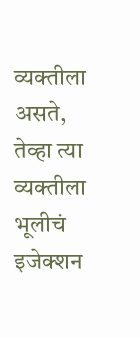व्यक्तीला असते, तेव्हा त्या व्यक्तीला भूलीचं इजेक्शन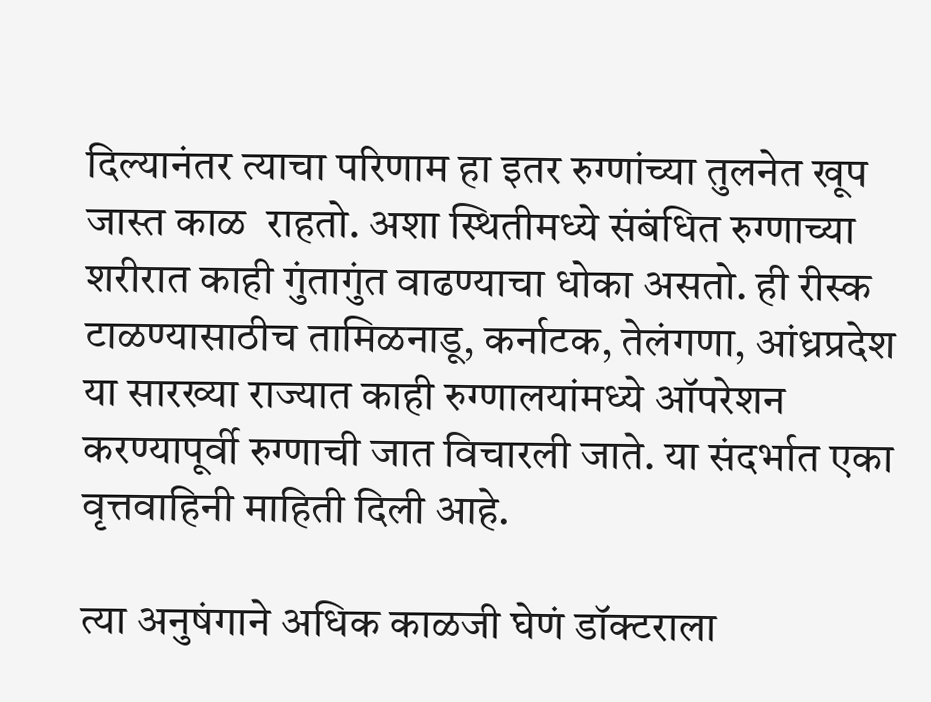दिल्यानंतर त्याचा परिणाम हा इतर रुग्णांच्या तुलनेत खूप जास्त काळ  राहतो. अशा स्थितीमध्ये संबंधित रुग्णाच्या शरीरात काही गुंतागुंत वाढण्याचा धोका असतो. ही रीस्क टाळण्यासाठीच तामिळनाडू, कर्नाटक, तेलंगणा, आंध्रप्रदेश या सारख्या राज्यात काही रुग्णालयांमध्ये ऑपरेशन करण्यापूर्वी रुग्णाची जात विचारली जाते. या संदर्भात एका वृत्तवाहिनी माहिती दिली आहे.

त्या अनुषंगाने अधिक काळजी घेणं डॉक्टराला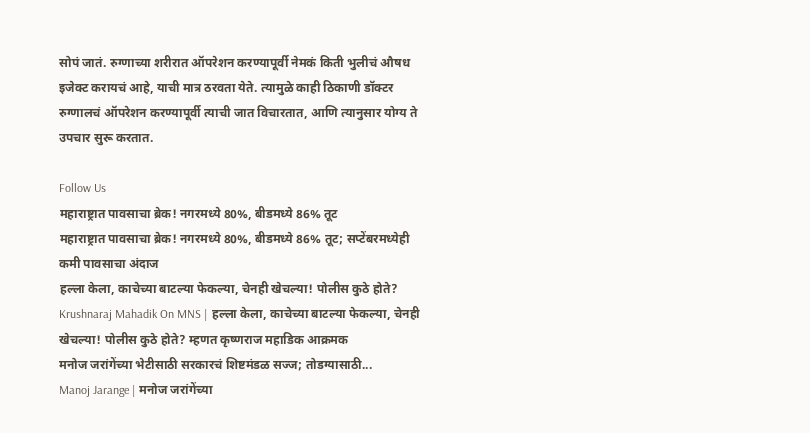सोपं जातं. रुग्णाच्या शरीरात ऑपरेशन करण्यापूर्वी नेमकं किती भुलीचं औषध इजेक्ट करायचं आहे, याची मात्र ठरवता येते. त्यामुळे काही ठिकाणी डॉक्टर रुग्णालचं ऑपरेशन करण्यापूर्वी त्याची जात विचारतात, आणि त्यानुसार योग्य ते उपचार सुरू करतात.

Follow Us
महाराष्ट्रात पावसाचा ब्रेक! नगरमध्ये 80%, बीडमध्ये 86% तूट
महाराष्ट्रात पावसाचा ब्रेक! नगरमध्ये 80%, बीडमध्ये 86% तूट; सप्टेंबरमध्येही कमी पावसाचा अंदाज
हल्ला केला, काचेच्या बाटल्या फेकल्या, चेनही खेचल्या! पोलीस कुठे होते?
Krushnaraj Mahadik On MNS | हल्ला केला, काचेच्या बाटल्या फेकल्या, चेनही खेचल्या! पोलीस कुठे होते? म्हणत कृष्णराज महाडिक आक्रमक
मनोज जरांगेंच्या भेटीसाठी सरकारचं शिष्टमंडळ सज्ज; तोडग्यासाठी...
Manoj Jarange | मनोज जरांगेंच्या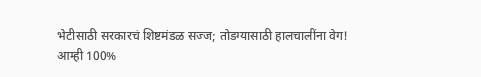भेटीसाठी सरकारचं शिष्टमंडळ सज्ज; तोडग्यासाठी हालचालींना वेग!
आम्ही 100%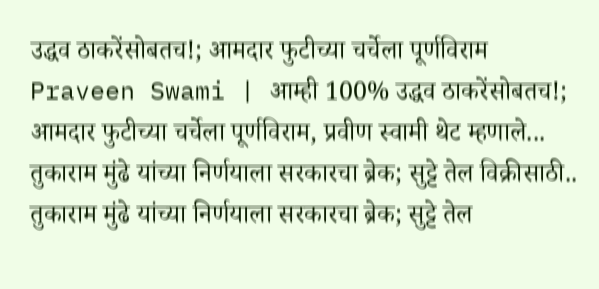उद्धव ठाकरेंसोबतच!; आमदार फुटीच्या चर्चेला पूर्णविराम
Praveen Swami | आम्ही 100% उद्धव ठाकरेंसोबतच!; आमदार फुटीच्या चर्चेला पूर्णविराम, प्रवीण स्वामी थेट म्हणाले...
तुकाराम मुंढे यांच्या निर्णयाला सरकारचा ब्रेक; सुट्टे तेल विक्रीसाठी..
तुकाराम मुंढे यांच्या निर्णयाला सरकारचा ब्रेक; सुट्टे तेल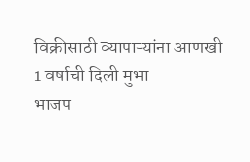विक्रीसाठी व्यापाऱ्यांना आणखी 1 वर्षाची दिली मुभा
भाजप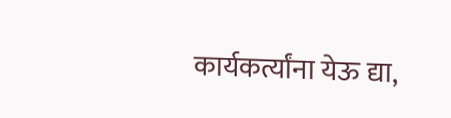कार्यकर्त्यांना येऊ द्या,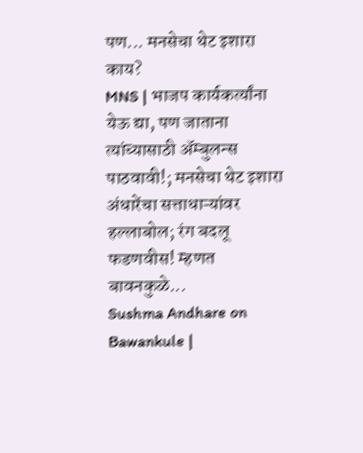पण... मनसेचा थेट इशारा काय?
MNS | भाजप कार्यकर्त्यांना येऊ द्या, पण जाताना त्यांच्यासाठी ॲम्बुलन्स पाठवावी!; मनसेचा थेट इशारा
अंधारेंचा सत्ताधाऱ्यांवर हल्लाबोल; रंग बदलू फडणवीस! म्हणत बावनकुळे...
Sushma Andhare on Bawankule |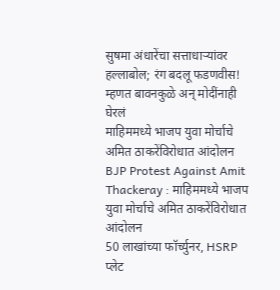सुषमा अंधारेंचा सत्ताधाऱ्यांवर हल्लाबोल; रंग बदलू फडणवीस! म्हणत बावनकुळे अन् मोदींनाही घेरलं
माहिममध्ये भाजप युवा मोर्चाचे अमित ठाकरेंविरोधात आंदोलन
BJP Protest Against Amit Thackeray : माहिममध्ये भाजप युवा मोर्चाचे अमित ठाकरेंविरोधात आंदोलन
50 लाखांच्या फॉर्च्युनर, HSRP प्लेट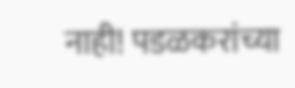नाही! पडळकरांच्या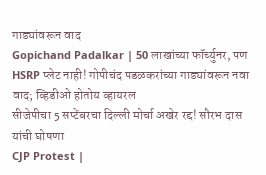गाड्यांवरून वाद
Gopichand Padalkar | 50 लाखांच्या फॉर्च्युनर, पण HSRP प्लेट नाही! गोपीचंद पडळकरांच्या गाड्यांवरून नवा वाद; व्हिडीओ होतोय व्हायरल
सीजेपीचा 5 सप्टेंबरचा दिल्ली मोर्चा अखेर रद्द! सौरभ दास यांची घोषणा
CJP Protest |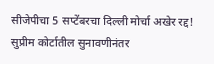सीजेपीचा 5 सप्टेंबरचा दिल्ली मोर्चा अखेर रद्द! सुप्रीम कोर्टातील सुनावणीनंतर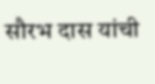सौरभ दास यांची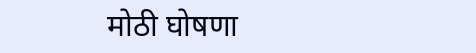मोठी घोषणा